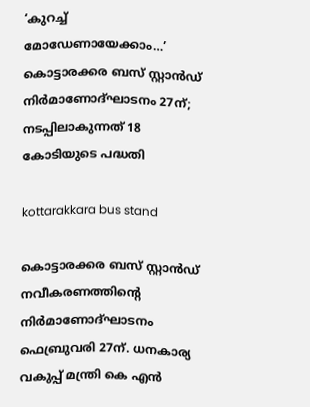‘കുറച്ച് മോഡേണായേക്കാം…’ കൊട്ടാരക്കര ബസ് സ്റ്റാൻഡ് നിർമാണോദ്ഘാടനം 27ന്; നടപ്പിലാകുന്നത് 18 കോടിയുടെ പദ്ധതി

kottarakkara bus stand

കൊട്ടാരക്കര ബസ് സ്റ്റാൻഡ് നവീകരണത്തിന്റെ നിർമാണോദ്ഘാടനം ഫെബ്രുവരി 27ന്. ധനകാര്യ വകുപ്പ് മന്ത്രി കെ എൻ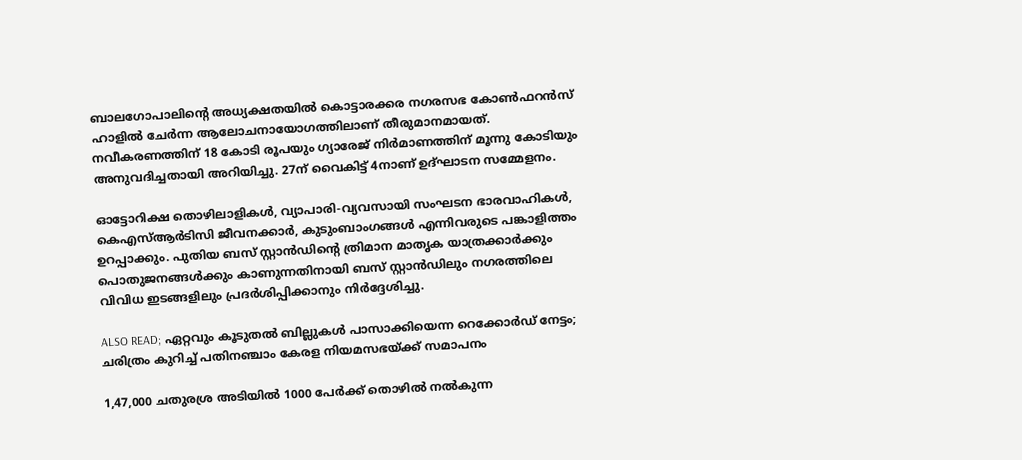ബാലഗോപാലിന്റെ അധ്യക്ഷതയിൽ കൊട്ടാരക്കര നഗരസഭ കോൺഫറൻസ് ഹാളിൽ ചേർന്ന ആലോചനായോഗത്തിലാണ് തീരുമാനമായത്. നവീകരണത്തിന് 18 കോടി രൂപയും ഗ്യാരേജ് നിർമാണത്തിന് മൂന്നു കോടിയും അനുവദിച്ചതായി അറിയിച്ചു. 27ന് വൈകിട്ട് 4നാണ് ഉദ്ഘാടന സമ്മേളനം.

ഓട്ടോറിക്ഷ തൊഴിലാളികൾ, വ്യാപാരി-വ്യവസായി സംഘടന ഭാരവാഹികൾ, കെഎസ്ആർടിസി ജീവനക്കാർ, കുടുംബാംഗങ്ങൾ എന്നിവരുടെ പങ്കാളിത്തം ഉറപ്പാക്കും. പുതിയ ബസ് സ്റ്റാൻഡിന്റെ ത്രിമാന മാതൃക യാത്രക്കാർക്കും പൊതുജനങ്ങൾക്കും കാണുന്നതിനായി ബസ് സ്റ്റാൻഡിലും നഗരത്തിലെ വിവിധ ഇടങ്ങളിലും പ്രദർശിപ്പിക്കാനും നിർദ്ദേശിച്ചു.

ALSO READ; ഏറ്റവും കൂടുതൽ ബില്ലുകൾ പാസാക്കിയെന്ന റെക്കോർഡ് നേട്ടം; ചരിത്രം കുറിച്ച് പതിനഞ്ചാം കേരള നിയമസഭയ്ക്ക് സമാപനം

1,47,000 ചതുരശ്ര അടിയിൽ 1000 പേർക്ക് തൊഴിൽ നൽകുന്ന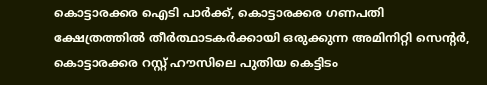കൊട്ടാരക്കര ഐടി പാർക്ക്, കൊട്ടാരക്കര ഗണപതി ക്ഷേത്രത്തിൽ തീർത്ഥാടകർക്കായി ഒരുക്കുന്ന അമിനിറ്റി സെന്റർ, കൊട്ടാരക്കര റസ്റ്റ് ഹൗസിലെ പുതിയ കെട്ടിടം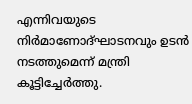എന്നിവയുടെ നിർമാണോദ്ഘാടനവും ഉടൻ നടത്തുമെന്ന് മന്ത്രി കൂട്ടിച്ചേർത്തു.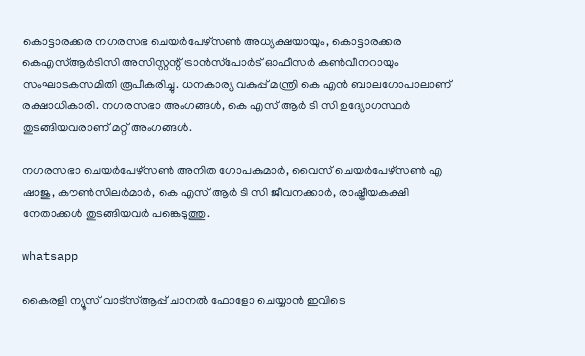കൊട്ടാരക്കര നഗരസഭ ചെയർപേഴ്സൺ അധ്യക്ഷയായും, കൊട്ടാരക്കര കെഎസ്ആർടിസി അസിസ്റ്റന്റ് ട്രാൻസ്‌പോർട് ഓഫീസർ കൺവീനറായും സംഘാടകസമിതി രൂപീകരിച്ചു. ധനകാര്യ വകുപ്പ് മന്ത്രി കെ എൻ ബാലഗോപാലാണ് രക്ഷാധികാരി. നഗരസഭാ അംഗങ്ങൾ, കെ എസ് ആർ ടി സി ഉദ്യോഗസ്ഥർ തുടങ്ങിയവരാണ് മറ്റ് അംഗങ്ങൾ.

നഗരസഭാ ചെയർപേഴ്സൺ അനിത ഗോപകുമാർ, വൈസ് ചെയർപേഴ്സൺ എ ഷാജു, കൗൺസിലർമാർ, കെ എസ് ആർ ടി സി ജീവനക്കാർ, രാഷ്ട്രീയകക്ഷി നേതാക്കൾ തുടങ്ങിയവർ പങ്കെടുത്തു.

whatsapp

കൈരളി ന്യൂസ് വാട്‌സ്ആപ്പ് ചാനല്‍ ഫോളോ ചെയ്യാന്‍ ഇവിടെ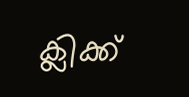ക്ലിക്ക്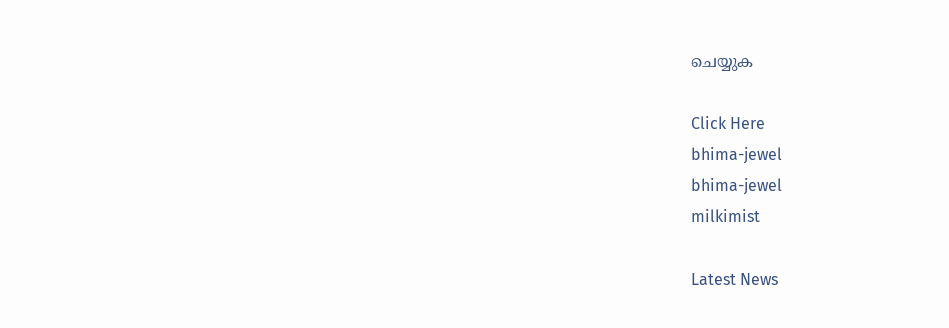ചെയ്യുക

Click Here
bhima-jewel
bhima-jewel
milkimist

Latest News